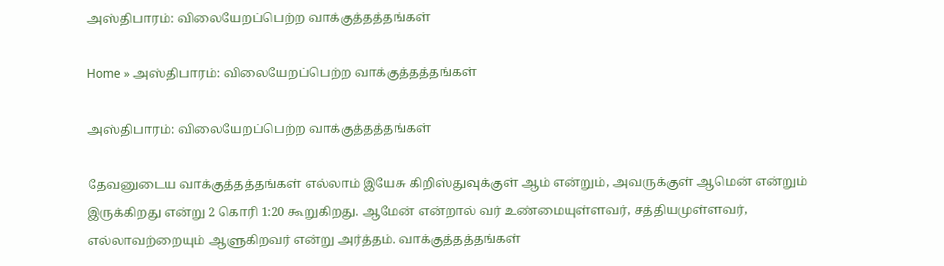அஸ்திபாரம்: விலையேறப்பெற்ற வாக்குத்தத்தங்கள்

Home » அஸ்திபாரம்: விலையேறப்பெற்ற வாக்குத்தத்தங்கள்

அஸ்திபாரம்: விலையேறப்பெற்ற வாக்குத்தத்தங்கள்

தேவனுடைய வாக்குத்தத்தங்கள் எல்லாம் இயேசு கிறிஸ்துவுக்குள் ஆம் என்றும், அவருக்குள் ஆமென் என்றும் இருக்கிறது என்று 2 கொரி 1:20 கூறுகிறது. ஆமேன் என்றால் வர் உண்மையுள்ளவர், சத்தியமுள்ளவர், எல்லாவற்றையும் ஆளுகிறவர் என்று அர்த்தம். வாக்குத்தத்தங்கள்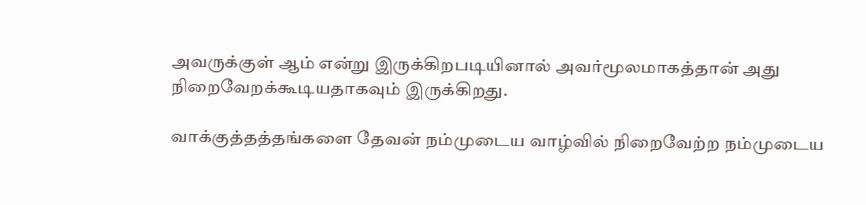அவருக்குள் ஆம் என்று இருக்கிறபடியினால் அவர்மூலமாகத்தான் அது நிறைவேறக்கூடியதாகவும் இருக்கிறது.

வாக்குத்தத்தங்களை தேவன் நம்முடைய வாழ்வில் நிறைவேற்ற நம்முடைய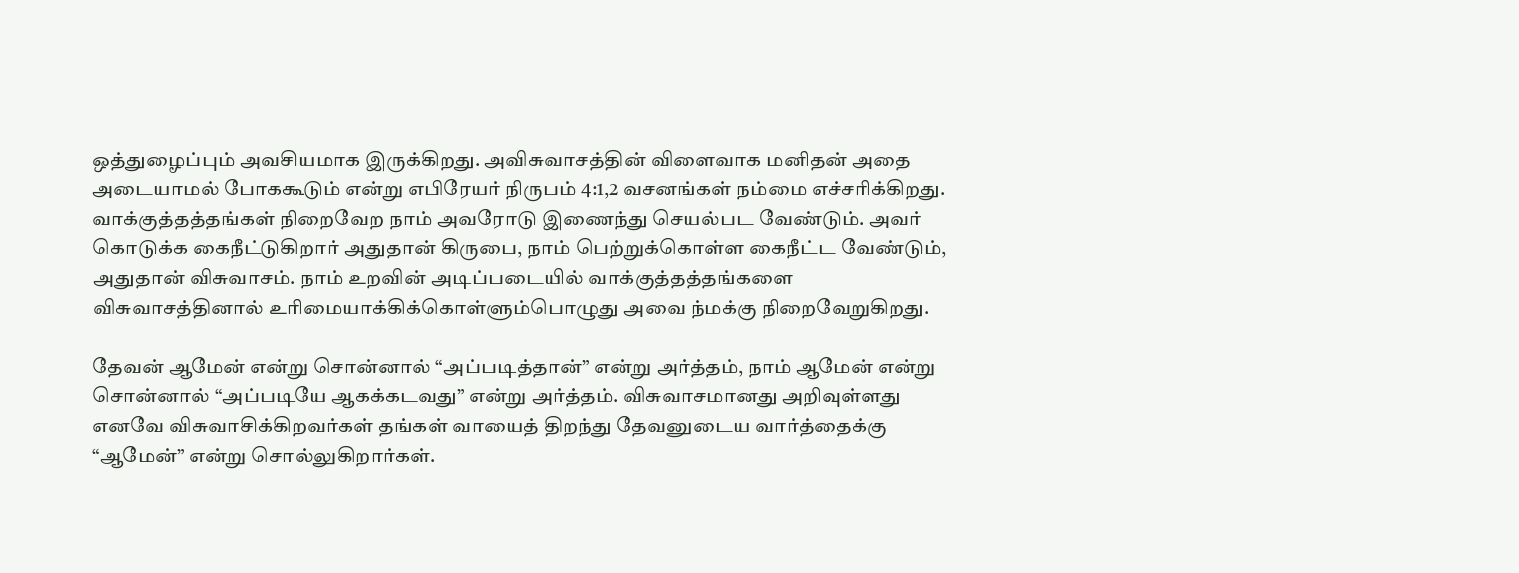ஒத்துழைப்பும் அவசியமாக இருக்கிறது. அவிசுவாசத்தின் விளைவாக மனிதன் அதை அடையாமல் போககூடும் என்று எபிரேயர் நிருபம் 4:1,2 வசனங்கள் நம்மை எச்சரிக்கிறது. வாக்குத்தத்தங்கள் நிறைவேற நாம் அவரோடு இணைந்து செயல்பட வேண்டும். அவர் கொடுக்க கைநீட்டுகிறார் அதுதான் கிருபை, நாம் பெற்றுக்கொள்ள கைநீட்ட வேண்டும், அதுதான் விசுவாசம். நாம் உறவின் அடிப்படையில் வாக்குத்தத்தங்களை விசுவாசத்தினால் உரிமையாக்கிக்கொள்ளும்பொழுது அவை ந்மக்கு நிறைவேறுகிறது.

தேவன் ஆமேன் என்று சொன்னால் “அப்படித்தான்” என்று அர்த்தம், நாம் ஆமேன் என்று சொன்னால் “அப்படியே ஆகக்கடவது” என்று அர்த்தம். விசுவாசமானது அறிவுள்ளது எனவே விசுவாசிக்கிறவர்கள் தங்கள் வாயைத் திறந்து தேவனுடைய வார்த்தைக்கு “ஆமேன்” என்று சொல்லுகிறார்கள்.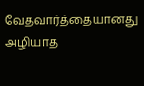வேதவார்த்தையானது அழியாத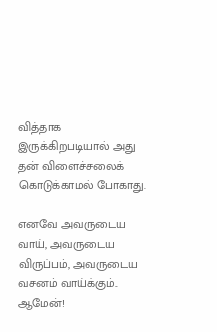வித்தாக இருக்கிறபடியால் அது தன் விளைச்சலைக் கொடுக்காமல் போகாது.

எனவே அவருடைய வாய், அவருடைய விருப்பம், அவருடைய வசனம் வாய்க்கும்.. ஆமேன்!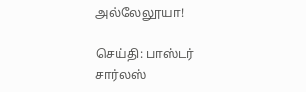அல்லேலூயா!

செய்தி: பாஸ்டர் சார்லஸ்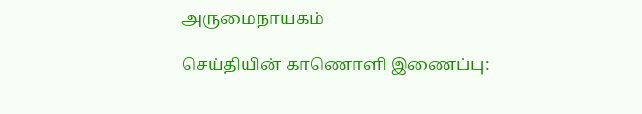அருமைநாயகம்

செய்தியின் காணொளி இணைப்பு: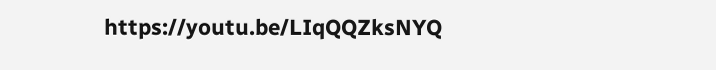https://youtu.be/LIqQQZksNYQ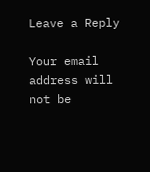Leave a Reply

Your email address will not be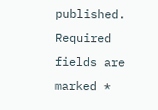published. Required fields are marked *